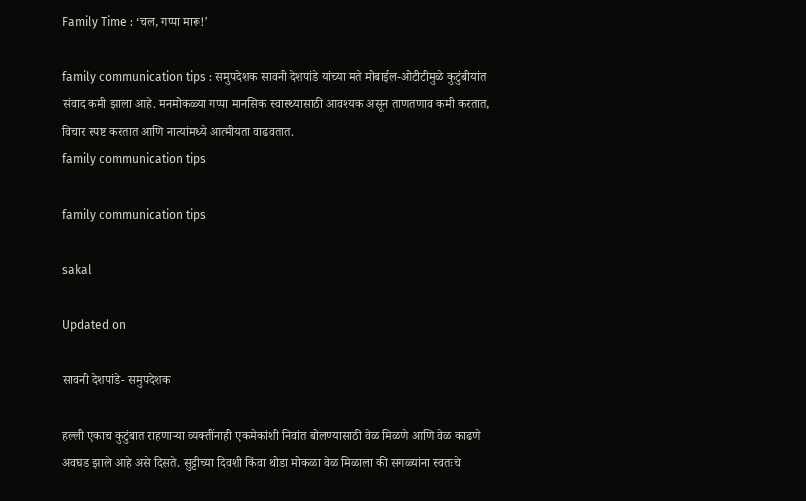Family Time : ‘चल, गप्पा मारू!’

family communication tips : समुपदेशक सावनी देशपांडे यांच्या मते मोबाईल-ओटीटीमुळे कुटुंबीयांत संवाद कमी झाला आहे. मनमोकळ्या गप्पा मानसिक स्वास्थ्यासाठी आवश्यक असून ताणतणाव कमी करतात, विचार स्पष्ट करतात आणि नात्यांमध्ये आत्मीयता वाढवतात.
family communication tips

family communication tips

sakal

Updated on

सावनी देशपांडे- समुपदेशक

हल्ली एकाच कुटुंबात राहणाऱ्या व्यक्तींनाही एकमेकांशी निवांत बोलण्यासाठी वेळ मिळणे आणि वेळ काढणे अवघड झाले आहे असे दिसते. सुट्टीच्या दिवशी किंवा थोडा मोकळा वेळ मिळाला की सगळ्यांना स्वतःचे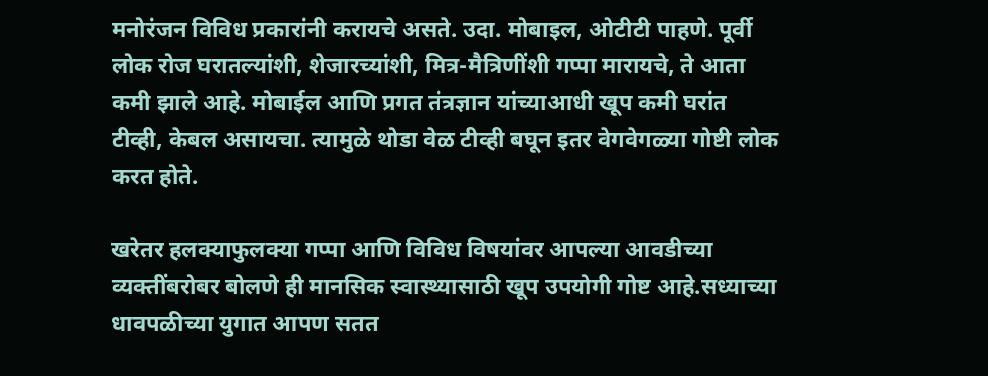मनोरंजन विविध प्रकारांनी करायचे असते. उदा. मोबाइल, ओटीटी पाहणे. पूर्वी लोक रोज घरातल्यांशी, शेजारच्यांशी, मित्र-मैत्रिणींशी गप्पा मारायचे, ते आता कमी झाले आहे. मोबाईल आणि प्रगत तंत्रज्ञान यांच्याआधी खूप कमी घरांत टीव्ही, केबल असायचा. त्यामुळे थोडा वेळ टीव्ही बघून इतर वेगवेगळ्या गोष्टी लोक करत होते.

खरेतर हलक्याफुलक्या गप्पा आणि विविध विषयांवर आपल्या आवडीच्या व्यक्तींबरोबर बोलणे ही मानसिक स्वास्थ्यासाठी खूप उपयोगी गोष्ट आहे.सध्याच्या धावपळीच्या युगात आपण सतत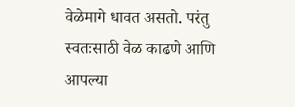वेळेमागे धावत असतो. परंतु स्वतःसाठी वेळ काढणे आणि आपल्या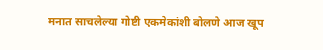मनात साचलेल्या गोष्टी एकमेकांशी बोलणे आज खूप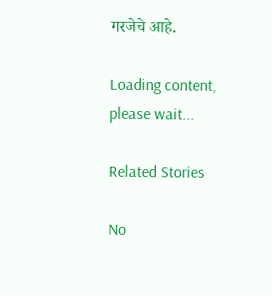गरजेचे आहे.

Loading content, please wait...

Related Stories

No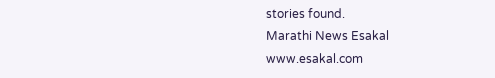stories found.
Marathi News Esakal
www.esakal.com